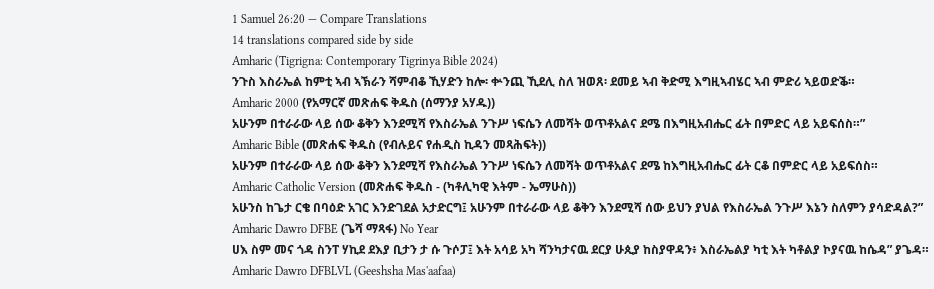1 Samuel 26:20 — Compare Translations
14 translations compared side by side
Amharic (Tigrigna: Contemporary Tigrinya Bible 2024)
ንጉስ እስራኤል ከምቲ ኣብ ኣኽራን ሻምብቆ ኺሃድን ከሎ፡ ቍንጪ ኺደሊ ስለ ዝወጸ፡ ደመይ ኣብ ቅድሚ እግዚኣብሄር ኣብ ምድሪ ኣይወድቕ።
Amharic 2000 (የአማርኛ መጽሐፍ ቅዱስ (ሰማንያ አሃዱ))
አሁንም በተራራው ላይ ሰው ቆቅን እንደሚሻ የእስራኤል ንጉሥ ነፍሴን ለመሻት ወጥቶአልና ደሜ በእግዚአብሔር ፊት በምድር ላይ አይፍሰስ።”
Amharic Bible (መጽሐፍ ቅዱስ (የብሉይና የሐዲስ ኪዳን መጻሕፍት))
አሁንም በተራራው ላይ ሰው ቆቅን እንደሚሻ የእስራኤል ንጉሥ ነፍሴን ለመሻት ወጥቶአልና ደሜ ከእግዚአብሔር ፊት ርቆ በምድር ላይ አይፍሰስ።
Amharic Catholic Version (መጽሐፍ ቅዱስ - (ካቶሊካዊ እትም - ኤማሁስ))
አሁንስ ከጌታ ርቄ በባዕድ አገር እንድገደል አታድርግ፤ አሁንም በተራራው ላይ ቆቅን እንደሚሻ ሰው ይህን ያህል የእስራኤል ንጉሥ እኔን ስለምን ያሳድዳል?”
Amharic Dawro DFBE (ጌሻ ማጻፋ) No Year
ሀእ ስም መና ጎዳ ስንፐ ሃኪደ ደእያ ቢታን ታ ሱ ጉሶፓ፤ እት አሳይ አካ ሻንካታናዉ ደርያ ሁጲያ ከስያዋዳን፥ እስራኤልያ ካቲ እት ካቶልያ ኮያናዉ ከሴዳ” ያጌዳ።
Amharic Dawro DFBLVL (Geeshsha Mas'aafaa)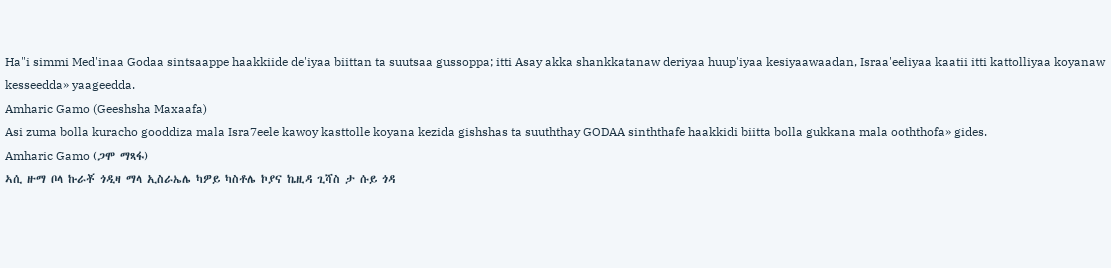Ha"i simmi Med'inaa Godaa sintsaappe haakkiide de'iyaa biittan ta suutsaa gussoppa; itti Asay akka shankkatanaw deriyaa huup'iyaa kesiyaawaadan, Israa'eeliyaa kaatii itti kattolliyaa koyanaw kesseedda» yaageedda.
Amharic Gamo (Geeshsha Maxaafa)
Asi zuma bolla kuracho gooddiza mala Isra7eele kawoy kasttolle koyana kezida gishshas ta suuththay GODAA sinththafe haakkidi biitta bolla gukkana mala ooththofa» gides.
Amharic Gamo (ጋሞ ማጻፋ)
ኣሲ ዙማ ቦላ ኩራቾ ጎዲዛ ማላ ኢስራኤሌ ካዎይ ካስቶሌ ኮያና ኬዚዳ ጊሻስ ታ ሱይ ጎዳ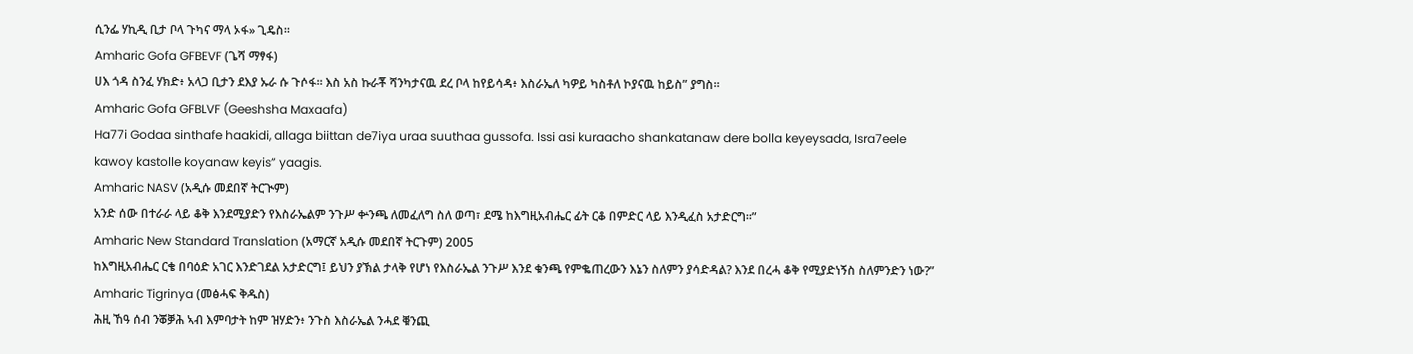ሲንፌ ሃኪዲ ቢታ ቦላ ጉካና ማላ ኦፋ» ጊዴስ።
Amharic Gofa GFBEVF (ጌሻ ማፃፋ)
ሀእ ጎዳ ስንፈ ሃክድ፥ አላጋ ቢታን ደእያ ኡራ ሱ ጉሶፋ። እስ አስ ኩራቾ ሻንካታናዉ ደረ ቦላ ከየይሳዳ፥ እስራኤለ ካዎይ ካስቶለ ኮያናዉ ከይስ” ያግስ።
Amharic Gofa GFBLVF (Geeshsha Maxaafa)
Ha77i Godaa sinthafe haakidi, allaga biittan de7iya uraa suuthaa gussofa. Issi asi kuraacho shankatanaw dere bolla keyeysada, Isra7eele kawoy kastolle koyanaw keyis” yaagis.
Amharic NASV (አዲሱ መደበኛ ትርጒም)
አንድ ሰው በተራራ ላይ ቆቅ እንደሚያድን የእስራኤልም ንጉሥ ቍንጫ ለመፈለግ ስለ ወጣ፣ ደሜ ከእግዚአብሔር ፊት ርቆ በምድር ላይ እንዲፈስ አታድርግ።”
Amharic New Standard Translation (አማርኛ አዲሱ መደበኛ ትርጉም) 2005
ከእግዚአብሔር ርቄ በባዕድ አገር እንድገደል አታድርግ፤ ይህን ያኽል ታላቅ የሆነ የእስራኤል ንጉሥ እንደ ቁንጫ የምቈጠረውን እኔን ስለምን ያሳድዳል? እንደ በረሓ ቆቅ የሚያድነኝስ ስለምንድን ነው?”
Amharic Tigrinya (መፅሓፍ ቅዱስ)
ሕዚ ኸዓ ሰብ ንቖቓሕ ኣብ እምባታት ከም ዝሃድን፥ ንጉስ እስራኤል ንሓደ ቑንጪ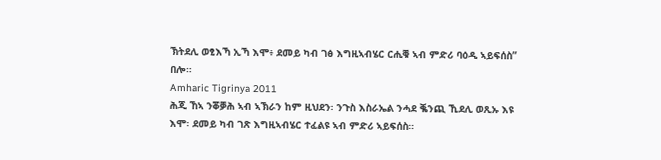ኽትደሊ ወፂእኻ ኢኻ እሞ፥ ደመይ ካብ ገፅ እግዚኣብሄር ርሒቑ ኣብ ምድሪ ባዕዲ ኣይፍሰስ” በሎ።
Amharic Tigrinya 2011
ሕጂ ኸኣ ንቖቓሕ ኣብ ኣኽራን ከም ዚህደን፡ ንጉስ እስራኤል ንሓደ ቘንጪ ኺደሊ ወጺኡ እዩ እሞ፡ ደመይ ካብ ገጽ እግዚኣብሄር ተፈልዩ ኣብ ምድሪ ኣይፍሰስ።